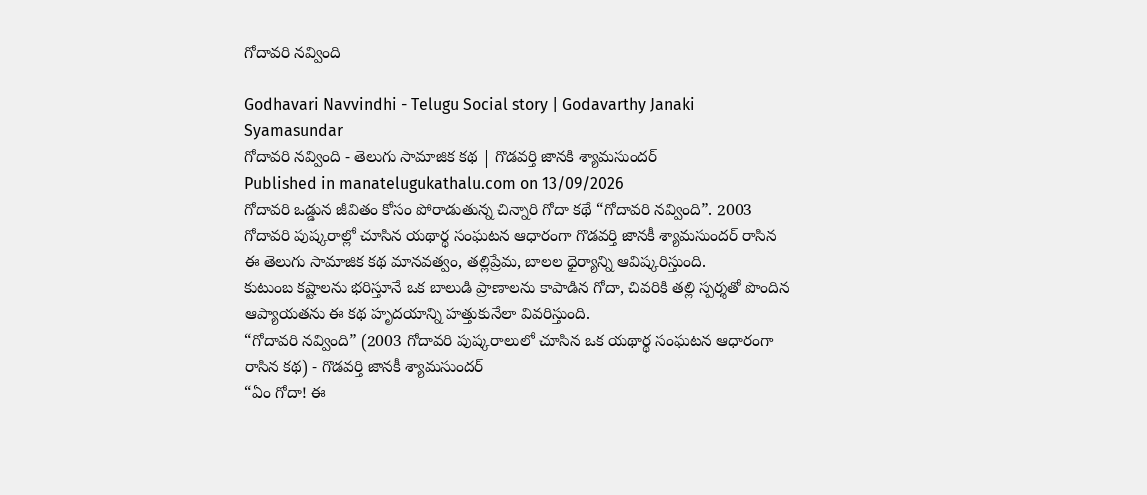గోదావరి నవ్వింది

Godhavari Navvindhi - Telugu Social story | Godavarthy Janaki Syamasundar
గోదావరి నవ్వింది - తెలుగు సామాజిక కథ | గొడవర్తి జానకి శ్యామసుందర్
Published in manatelugukathalu.com on 13/09/2026
గోదావరి ఒడ్డున జీవితం కోసం పోరాడుతున్న చిన్నారి గోదా కథే “గోదావరి నవ్వింది”. 2003 గోదావరి పుష్కరాల్లో చూసిన యథార్థ సంఘటన ఆధారంగా గొడవర్తి జానకీ శ్యామసుందర్ రాసిన ఈ తెలుగు సామాజిక కథ మానవత్వం, తల్లిప్రేమ, బాలల ధైర్యాన్ని ఆవిష్కరిస్తుంది.
కుటుంబ కష్టాలను భరిస్తూనే ఒక బాలుడి ప్రాణాలను కాపాడిన గోదా, చివరికి తల్లి స్పర్శతో పొందిన ఆప్యాయతను ఈ కథ హృదయాన్ని హత్తుకునేలా వివరిస్తుంది.
“గోదావరి నవ్వింది” (2003 గోదావరి పుష్కరాలులో చూసిన ఒక యథార్థ సంఘటన ఆధారంగా రాసిన కథ) - గొడవర్తి జానకీ శ్యామసుందర్
“ఏం గోదా! ఈ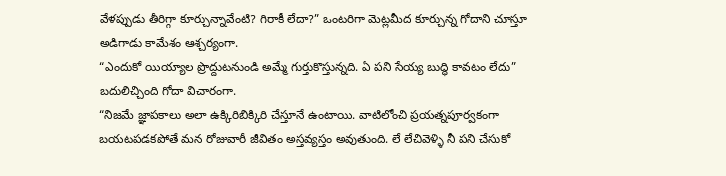వేళప్పుడు తీరిగ్గా కూర్చున్నావేంటి? గిరాకీ లేదా?” ఒంటరిగా మెట్లమీద కూర్చున్న గోదాని చూస్తూ అడిగాడు కామేశం ఆశ్చర్యంగా.
“ఎందుకో యియ్యాల ప్రొద్దుటనుండి అమ్మే గుర్తుకొస్తున్నది. ఏ పని సేయ్య బుద్ధి కావటం లేదు” బదులిచ్చింది గోదా విచారంగా.
“నిజమే జ్ఞాపకాలు అలా ఉక్కిరిబిక్కిరి చేస్తూనే ఉంటాయి. వాటిలోంచి ప్రయత్నపూర్వకంగా బయటపడకపోతే మన రోజువారీ జీవితం అస్తవ్యస్తం అవుతుంది. లే లేచివెళ్ళి నీ పని చేసుకో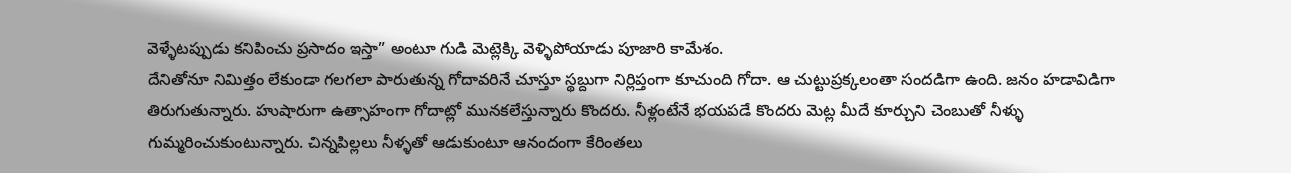వెళ్ళేటప్పుడు కనిపించు ప్రసాదం ఇస్తా” అంటూ గుడి మెట్లెక్కి వెళ్ళిపోయాడు పూజారి కామేశం.
దేనితోనూ నిమిత్తం లేకుండా గలగలా పారుతున్న గోదావరినే చూస్తూ స్థబ్దుగా నిర్లిప్తంగా కూచుంది గోదా. ఆ చుట్టుప్రక్కలంతా సందడిగా ఉంది. జనం హడావిడిగా తిరుగుతున్నారు. హుషారుగా ఉత్సాహంగా గోదాట్లో మునకలేస్తున్నారు కొందరు. నీళ్లంటేనే భయపడే కొందరు మెట్ల మీదే కూర్చుని చెంబుతో నీళ్ళు గుమ్మరించుకుంటున్నారు. చిన్నపిల్లలు నీళ్ళతో ఆడుకుంటూ ఆనందంగా కేరింతలు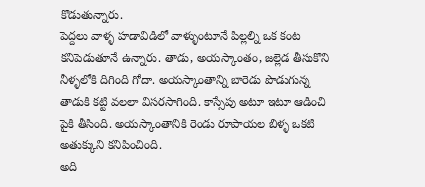కొడుతున్నారు.
పెద్దలు వాళ్ళ హడావిడిలో వాళ్ళుంటూనే పిల్లల్ని ఒక కంట కనిపెడుతూనే ఉన్నారు. తాడు, అయస్కాంతం, జల్లెడ తీసుకొని నీళ్ళలోకి దిగింది గోదా. అయస్కాంతాన్ని బారెడు పొడుగున్న తాడుకి కట్టి వలలా విసరసాగింది. కాస్సేపు అటూ ఇటూ ఆడించి పైకి తీసింది. అయస్కాంతానికి రెండు రూపాయల బిళ్ళ ఒకటి అతుక్కుని కనిపించింది.
అది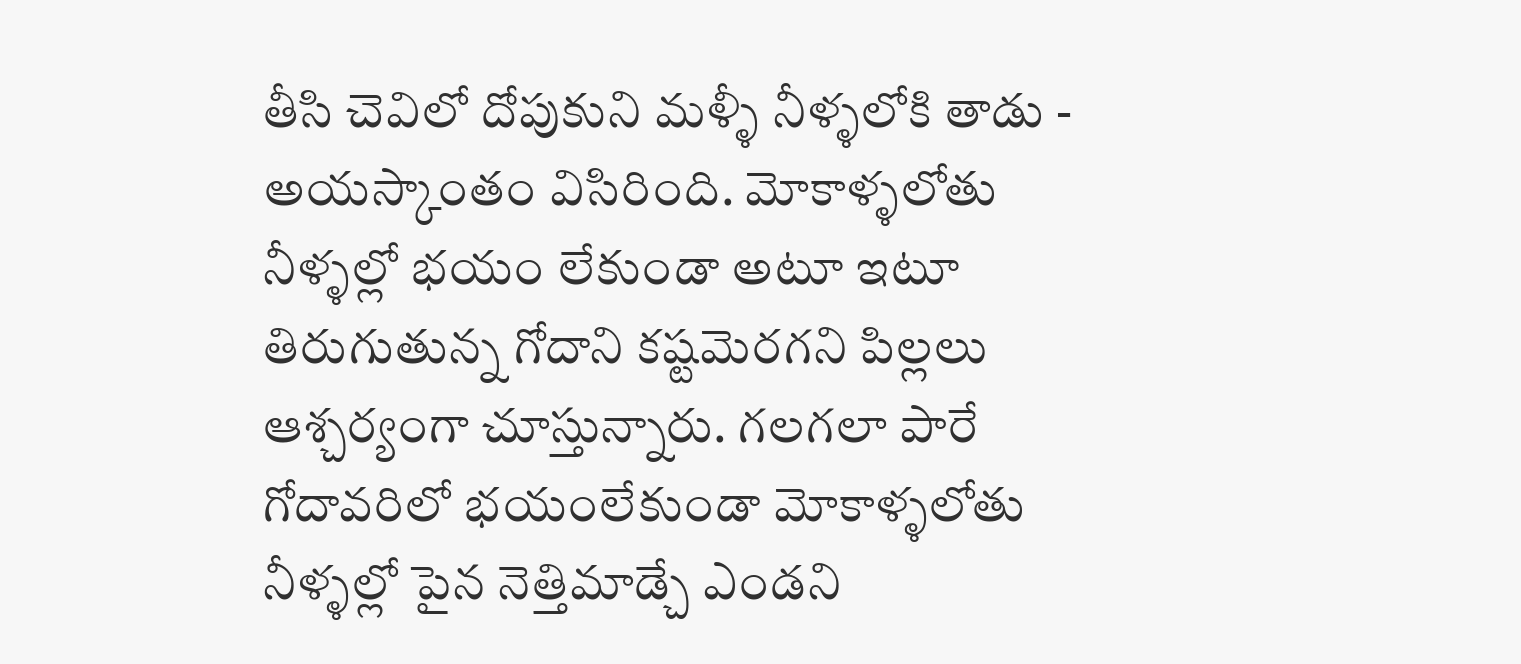తీసి చెవిలో దోపుకుని మళ్ళీ నీళ్ళలోకి తాడు - అయస్కాంతం విసిరింది. మోకాళ్ళలోతు నీళ్ళల్లో భయం లేకుండా అటూ ఇటూ తిరుగుతున్న గోదాని కష్టమెరగని పిల్లలు ఆశ్చర్యంగా చూస్తున్నారు. గలగలా పారే గోదావరిలో భయంలేకుండా మోకాళ్ళలోతు నీళ్ళల్లో పైన నెత్తిమాడ్చే ఎండని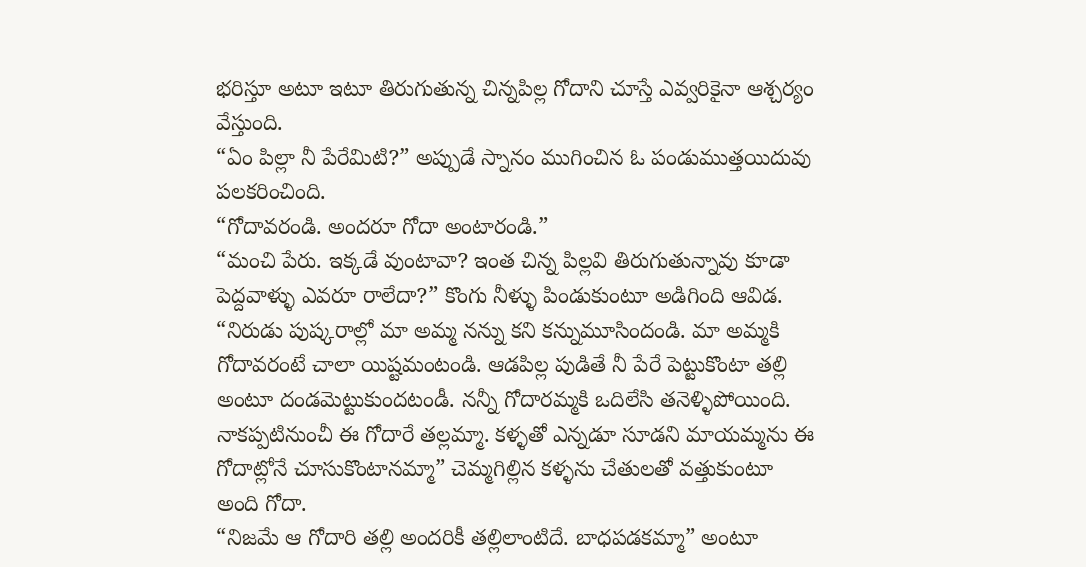భరిస్తూ అటూ ఇటూ తిరుగుతున్న చిన్నపిల్ల గోదాని చూస్తే ఎవ్వరికైనా ఆశ్చర్యం వేస్తుంది.
“ఏం పిల్లా నీ పేరేమిటి?” అప్పుడే స్నానం ముగించిన ఓ పండుముత్తయిదువు పలకరించింది.
“గోదావరండి. అందరూ గోదా అంటారండి.”
“మంచి పేరు. ఇక్కడే వుంటావా? ఇంత చిన్న పిల్లవి తిరుగుతున్నావు కూడా పెద్దవాళ్ళు ఎవరూ రాలేదా?” కొంగు నీళ్ళు పిండుకుంటూ అడిగింది ఆవిడ.
“నిరుడు పుష్కరాల్లో మా అమ్మ నన్ను కని కన్నుమూసిందండి. మా అమ్మకి గోదావరంటే చాలా యిష్టమంటండి. ఆడపిల్ల పుడితే నీ పేరే పెట్టుకొంటా తల్లి అంటూ దండమెట్టుకుందటండీ. నన్నీ గోదారమ్మకి ఒదిలేసి తనెళ్ళిపోయింది. నాకప్పటినుంచీ ఈ గోదారే తల్లమ్మా. కళ్ళతో ఎన్నడూ సూడని మాయమ్మను ఈ గోదాట్లోనే చూసుకొంటానమ్మా” చెమ్మగిల్లిన కళ్ళను చేతులతో వత్తుకుంటూ అంది గోదా.
“నిజమే ఆ గోదారి తల్లి అందరికీ తల్లిలాంటిదే. బాధపడకమ్మా” అంటూ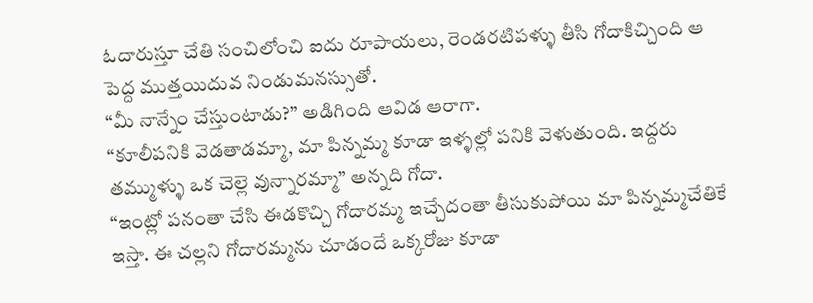ఓదారుస్తూ చేతి సంచిలోంచి ఐదు రూపాయలు, రెండరటిపళ్ళు తీసి గోదాకిచ్చింది ఆ పెద్ద ముత్తయిదువ నిండుమనస్సుతో.
“మీ నాన్నేం చేస్తుంటాడు?” అడిగింది ఆవిడ ఆరాగా.
“కూలీపనికి వెడతాడమ్మా, మా పిన్నమ్మ కూడా ఇళ్ళల్లో పనికి వెళుతుంది. ఇద్దరు తమ్ముళ్ళు ఒక చెల్లె వున్నారమ్మా” అన్నది గోదా.
“ఇంట్లో పనంతా చేసి ఈడకొచ్చి గోదారమ్మ ఇచ్చేదంతా తీసుకుపోయి మా పిన్నమ్మచేతికే ఇస్తా. ఈ చల్లని గోదారమ్మను చూడందే ఒక్కరోజు కూడా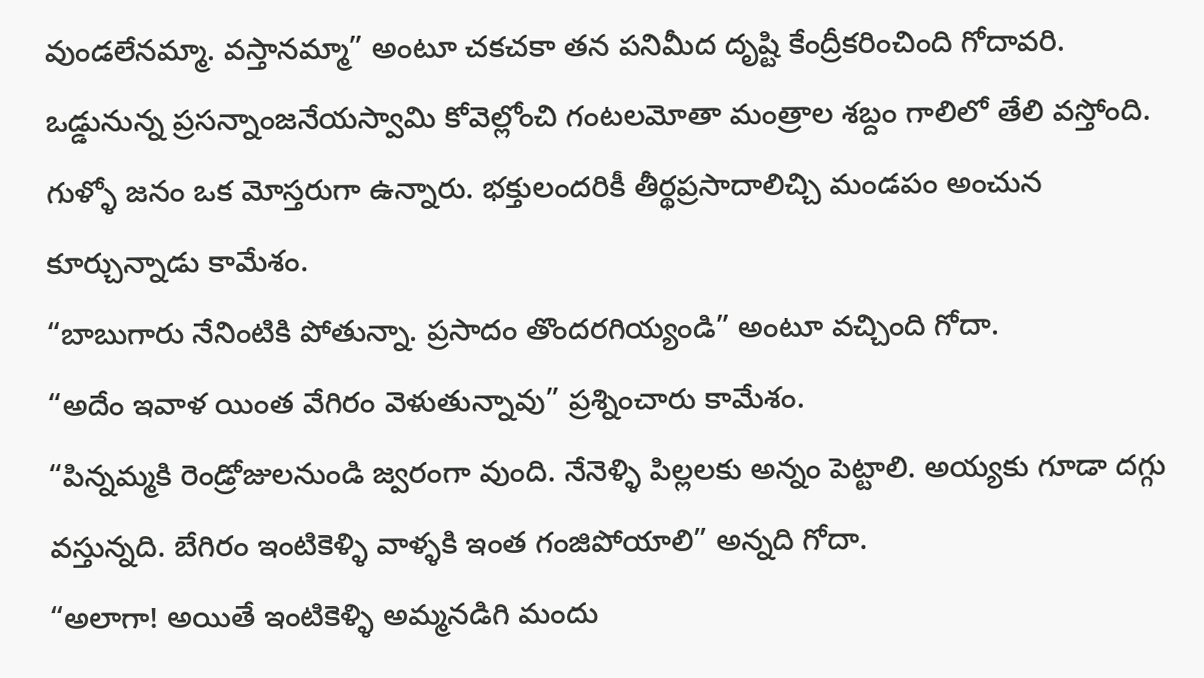వుండలేనమ్మా. వస్తానమ్మా” అంటూ చకచకా తన పనిమీద దృష్టి కేంద్రీకరించింది గోదావరి.
ఒడ్డునున్న ప్రసన్నాంజనేయస్వామి కోవెల్లోంచి గంటలమోతా మంత్రాల శబ్దం గాలిలో తేలి వస్తోంది. గుళ్ళో జనం ఒక మోస్తరుగా ఉన్నారు. భక్తులందరికీ తీర్థప్రసాదాలిచ్చి మండపం అంచున కూర్చున్నాడు కామేశం.
“బాబుగారు నేనింటికి పోతున్నా. ప్రసాదం తొందరగియ్యండి” అంటూ వచ్చింది గోదా.
“అదేం ఇవాళ యింత వేగిరం వెళుతున్నావు” ప్రశ్నించారు కామేశం.
“పిన్నమ్మకి రెండ్రోజులనుండి జ్వరంగా వుంది. నేనెళ్ళి పిల్లలకు అన్నం పెట్టాలి. అయ్యకు గూడా దగ్గు వస్తున్నది. బేగిరం ఇంటికెళ్ళి వాళ్ళకి ఇంత గంజిపోయాలి” అన్నది గోదా.
“అలాగా! అయితే ఇంటికెళ్ళి అమ్మనడిగి మందు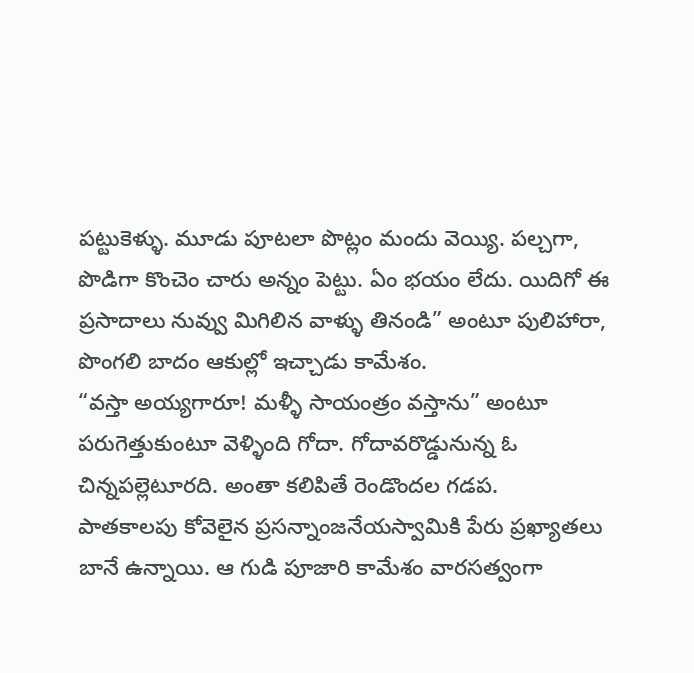పట్టుకెళ్ళు. మూడు పూటలా పొట్లం మందు వెయ్యి. పల్చగా, పొడిగా కొంచెం చారు అన్నం పెట్టు. ఏం భయం లేదు. యిదిగో ఈ ప్రసాదాలు నువ్వు మిగిలిన వాళ్ళు తినండి” అంటూ పులిహారా, పొంగలి బాదం ఆకుల్లో ఇచ్చాడు కామేశం.
“వస్తా అయ్యగారూ! మళ్ళీ సాయంత్రం వస్తాను” అంటూ పరుగెత్తుకుంటూ వెళ్ళింది గోదా. గోదావరొడ్డునున్న ఓ చిన్నపల్లెటూరది. అంతా కలిపితే రెండొందల గడప.
పాతకాలపు కోవెలైన ప్రసన్నాంజనేయస్వామికి పేరు ప్రఖ్యాతలు బానే ఉన్నాయి. ఆ గుడి పూజారి కామేశం వారసత్వంగా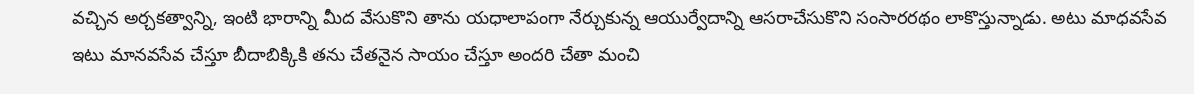వచ్చిన అర్చకత్వాన్ని, ఇంటి భారాన్ని మీద వేసుకొని తాను యధాలాపంగా నేర్చుకున్న ఆయుర్వేదాన్ని ఆసరాచేసుకొని సంసారరథం లాకొస్తున్నాడు. అటు మాధవసేవ ఇటు మానవసేవ చేస్తూ బీదాబిక్కికి తను చేతనైన సాయం చేస్తూ అందరి చేతా మంచి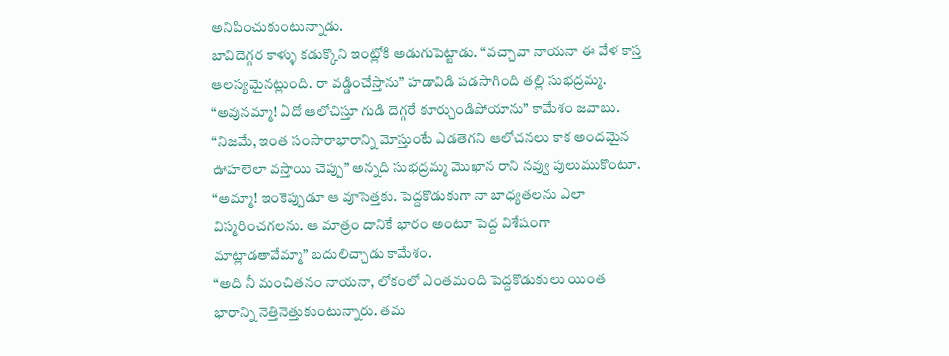అనిపించుకుంటున్నాడు.
బావిదెగ్గర కాళ్ళు కడుక్కొని ఇంట్లోకి అడుగుపెట్టాడు. “వచ్చావా నాయనా ఈ వేళ కాస్త ఆలస్యమైనట్లుంది. రా వడ్డించేస్తాను” హడావిడి పడసాగింది తల్లి సుభద్రమ్మ.
“అవునమ్మా! ఏదో ఆలోచిస్తూ గుడి దెగ్గరే కూర్చుండిపోయాను” కామేశం జవాబు.
“నిజమే, ఇంత సంసారాభారాన్ని మోస్తుంటే ఎడతెగని ఆలోచనలు కాక అందమైన ఊహలెలా వస్తాయి చెప్పు” అన్నది సుభద్రమ్మ మొఖాన రాని నవ్వు పులుముకొంటూ.
“అమ్మా! ఇంకెప్పుడూ ఆ వూసెత్తకు. పెద్దకొడుకుగా నా బాధ్యతలను ఎలా విస్మరించగలను. ఆ మాత్రం దానికే భారం అంటూ పెద్ద విశేషంగా మాట్లాడతావేమ్మా” బదులిచ్చాడు కామేశం.
“అది నీ మంచితనం నాయనా, లోకంలో ఎంతమంది పెద్దకొడుకులు యింత భారాన్ని నెత్తినెత్తుకుంటున్నారు. తమ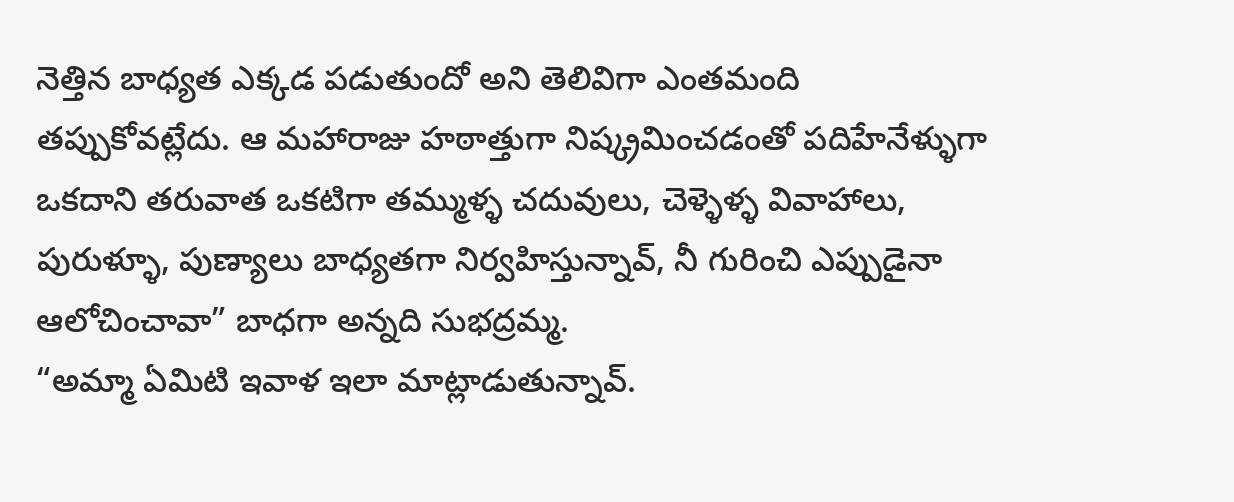నెత్తిన బాధ్యత ఎక్కడ పడుతుందో అని తెలివిగా ఎంతమంది తప్పుకోవట్లేదు. ఆ మహారాజు హఠాత్తుగా నిష్క్రమించడంతో పదిహేనేళ్ళుగా ఒకదాని తరువాత ఒకటిగా తమ్ముళ్ళ చదువులు, చెళ్ళెళ్ళ వివాహాలు, పురుళ్ళూ, పుణ్యాలు బాధ్యతగా నిర్వహిస్తున్నావ్, నీ గురించి ఎప్పుడైనా ఆలోచించావా” బాధగా అన్నది సుభద్రమ్మ.
“అమ్మా ఏమిటి ఇవాళ ఇలా మాట్లాడుతున్నావ్.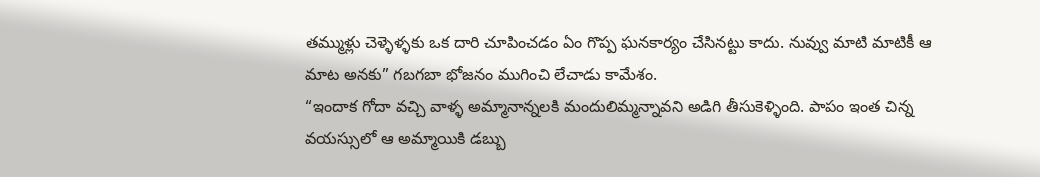తమ్ముళ్లు చెళ్ళెళ్ళకు ఒక దారి చూపించడం ఏం గొప్ప ఘనకార్యం చేసినట్టు కాదు. నువ్వు మాటి మాటికీ ఆ మాట అనకు” గబగబా భోజనం ముగించి లేచాడు కామేశం.
“ఇందాక గోదా వచ్చి వాళ్ళ అమ్మానాన్నలకి మందులిమ్మన్నావని అడిగి తీసుకెళ్ళింది. పాపం ఇంత చిన్న వయస్సులో ఆ అమ్మాయికి డబ్బు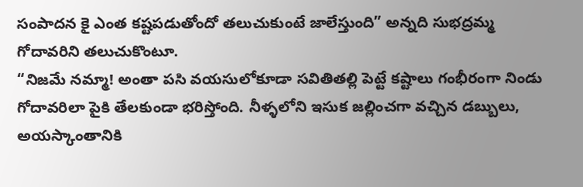సంపాదన కై ఎంత కష్టపడుతోందో తలుచుకుంటే జాలేస్తుంది” అన్నది సుభద్రమ్మ గోదావరిని తలుచుకొంటూ.
“నిజమే నమ్మా! అంతా పసి వయసులోకూడా సవితితల్లి పెట్టే కష్టాలు గంభీరంగా నిండు గోదావరిలా పైకి తేలకుండా భరిస్తోంది. నీళ్ళలోని ఇసుక జల్లించగా వచ్చిన డబ్బులు, అయస్కాంతానికి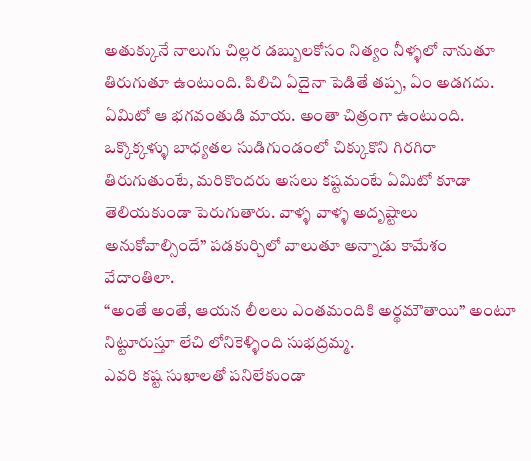అతుక్కునే నాలుగు చిల్లర డబ్బులకోసం నిత్యం నీళ్ళలో నానుతూ తిరుగుతూ ఉంటుంది. పిలిచి ఏదైనా పెడితే తప్ప, ఏం అడగదు.
ఏమిటో ఆ భగవంతుడి మాయ. అంతా చిత్రంగా ఉంటుంది. ఒక్కొక్కళ్ళు బాధ్యతల సుడిగుండంలో చిక్కుకొని గిరగిరా తిరుగుతుంటే, మరికొందరు అసలు కష్టమంటే ఏమిటో కూడా తెలియకుండా పెరుగుతారు. వాళ్ళ వాళ్ళ అదృష్టాలు అనుకోవాల్సిందే” పడకుర్చిలో వాలుతూ అన్నాడు కామేశం వేదాంతిలా.
“అంతే అంతే, ఆయన లీలలు ఎంతమందికి అర్థమౌతాయి” అంటూ నిట్టూరుస్తూ లేచి లోనికెళ్ళింది సుభద్రమ్మ.
ఎవరి కష్ట సుఖాలతో పనిలేకుండా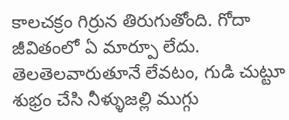కాలచక్రం గిర్రున తిరుగుతోంది. గోదా జీవితంలో ఏ మార్పూ లేదు. తెలతెలవారుతూనే లేవటం, గుడి చుట్టూ శుభ్రం చేసి నీళ్ళుజల్లి ముగ్గు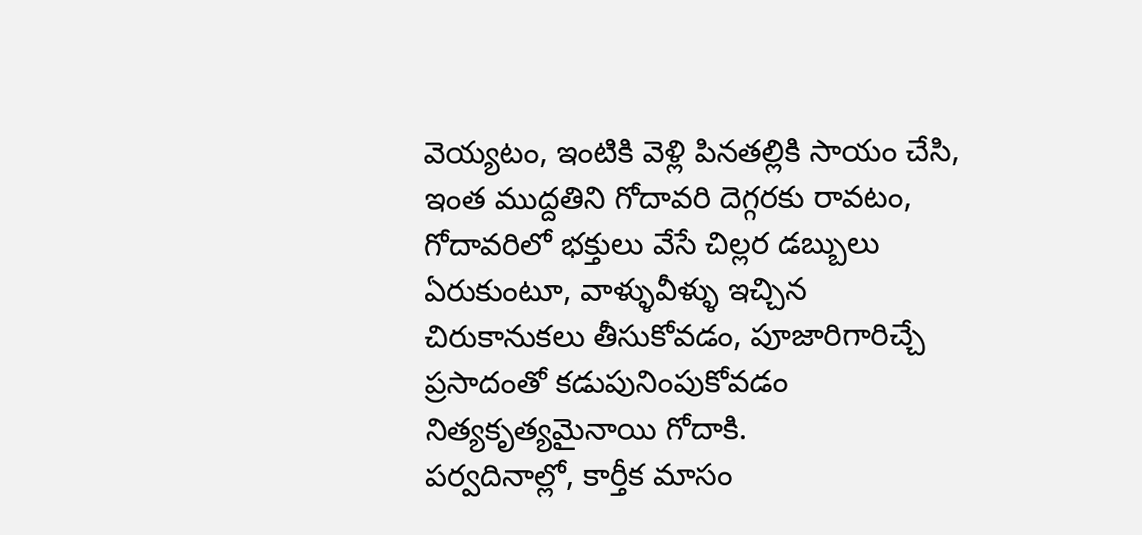వెయ్యటం, ఇంటికి వెళ్లి పినతల్లికి సాయం చేసి, ఇంత ముద్దతిని గోదావరి దెగ్గరకు రావటం, గోదావరిలో భక్తులు వేసే చిల్లర డబ్బులు ఏరుకుంటూ, వాళ్ళువీళ్ళు ఇచ్చిన చిరుకానుకలు తీసుకోవడం, పూజారిగారిచ్చే ప్రసాదంతో కడుపునింపుకోవడం నిత్యకృత్యమైనాయి గోదాకి.
పర్వదినాల్లో, కార్తీక మాసం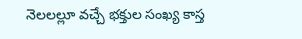నెలలల్లూ వచ్చే భక్తుల సంఖ్య కాస్త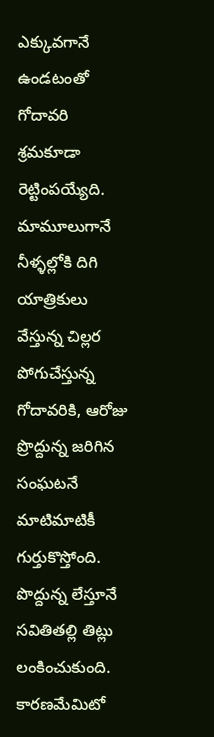ఎక్కువగానే ఉండటంతో గోదావరి శ్రమకూడా రెట్టింపయ్యేది. మామూలుగానే నీళ్ళల్లోకి దిగి యాత్రికులు వేస్తున్న చిల్లర పోగుచేస్తున్న గోదావరికి, ఆరోజు ప్రొద్దున్న జరిగిన సంఘటనే మాటిమాటికీ గుర్తుకొస్తోంది. పొద్దున్న లేస్తూనే సవితితల్లి తిట్లు లంకించుకుంది. కారణమేమిటో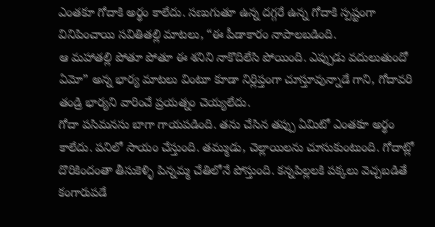ఎంతకూ గోదాకి అర్థం కాలేదు. సణుగుతూ ఉన్న దగ్గరే ఉన్న గోదాకి స్పష్టంగా వినిపించాయి సవితితల్లి మాటలు, “ఈ పీడాకారం నాపాలబడింది.
ఆ మహాతల్లి పోతూ పోతూ ఈ శనిని నాకొదిలేసి పోయింది. ఎప్పుడు వదులుతుందో ఏమో” అన్న భార్య మాటలు వింటూ కూడా నిర్లిప్తంగా చూస్తూవున్నాడే గాని, గోదావరి తండ్రి భార్యని వారించే ప్రయత్నం చెయ్యలేదు.
గోదా పసిమనసు బాగా గాయపడింది. తను చేసిన తప్పు ఏమిటో ఎంతకూ అర్థం కాలేదు. పనిలో సాయం చేస్తుంది. తమ్ముడు, చెల్లాయిలను చూసుకుంటుంది. గోదాట్లో దొరికిందంతా తీసుకెళ్ళి పిన్నమ్మ చేతిలోనే పోస్తుంది. కన్నపిల్లలకి పక్కలు వెచ్చబడితే కంగారుపడే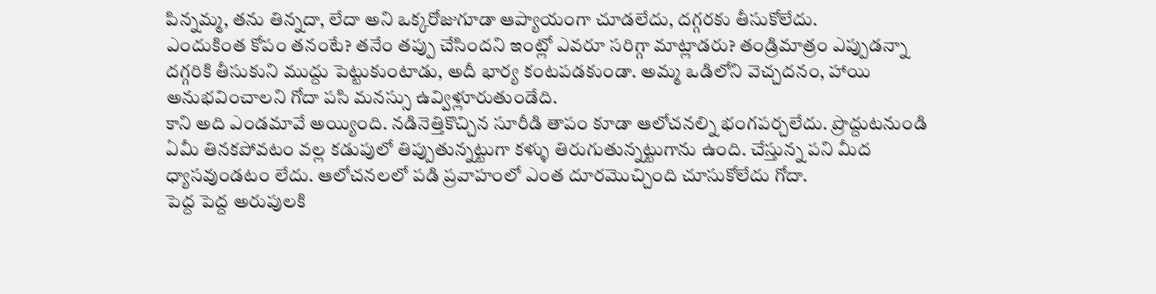పిన్నమ్మ, తను తిన్నదా, లేదా అని ఒక్కరోజుగూడా ఆప్యాయంగా చూడలేదు, దగ్గరకు తీసుకోలేదు.
ఎందుకింత కోపం తనంటే? తనేం తప్పు చేసిందని ఇంట్లో ఎవరూ సరిగ్గా మాట్లాడరు? తండ్రిమాత్రం ఎప్పుడన్నా దగ్గరికి తీసుకుని ముద్దు పెట్టుకుంటాడు, అదీ భార్య కంటపడకుండా. అమ్మ ఒడిలోని వెచ్చదనం, హాయి అనుభవించాలని గోదా పసి మనస్సు ఉవ్విళ్లూరుతుండేది.
కాని అది ఎండమావే అయ్యింది. నడినెత్తికొచ్చిన సూరీడి తాపం కూడా ఆలోచనల్ని భంగపర్చలేదు. ప్రొద్దుటనుండి ఏమీ తినకపోవటం వల్ల కడుపులో తిప్పుతున్నట్టుగా కళ్ళు తిరుగుతున్నట్టుగాను ఉంది. చేస్తున్న పని మీద ధ్యాసవుండటం లేదు. ఆలోచనలలో పడి ప్రవాహంలో ఎంత దూరమొచ్చింది చూసుకోలేదు గోదా.
పెద్ద పెద్ద అరుపులకి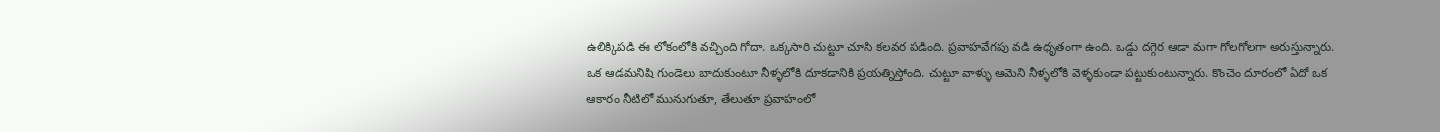ఉలిక్కిపడి ఈ లోకంలోకి వచ్చింది గోదా. ఒక్కసారి చుట్టూ చూసి కలవర పడింది. ప్రవాహవేగపు వడి ఉధృతంగా ఉంది. ఒడ్డు దగ్గెర ఆడా మగా గోలగోలగా అరుస్తున్నారు. ఒక ఆడమనిషి గుండెలు బాదుకుంటూ నీళ్ళలోకి దూకడానికి ప్రయత్నిస్తోంది. చుట్టూ వాళ్ళు ఆమెని నీళ్ళలోకి వెళ్ళకుండా పట్టుకుంటున్నారు. కొంచెం దూరంలో ఏదో ఒక ఆకారం నీటిలో మునుగుతూ, తేలుతూ ప్రవాహంలో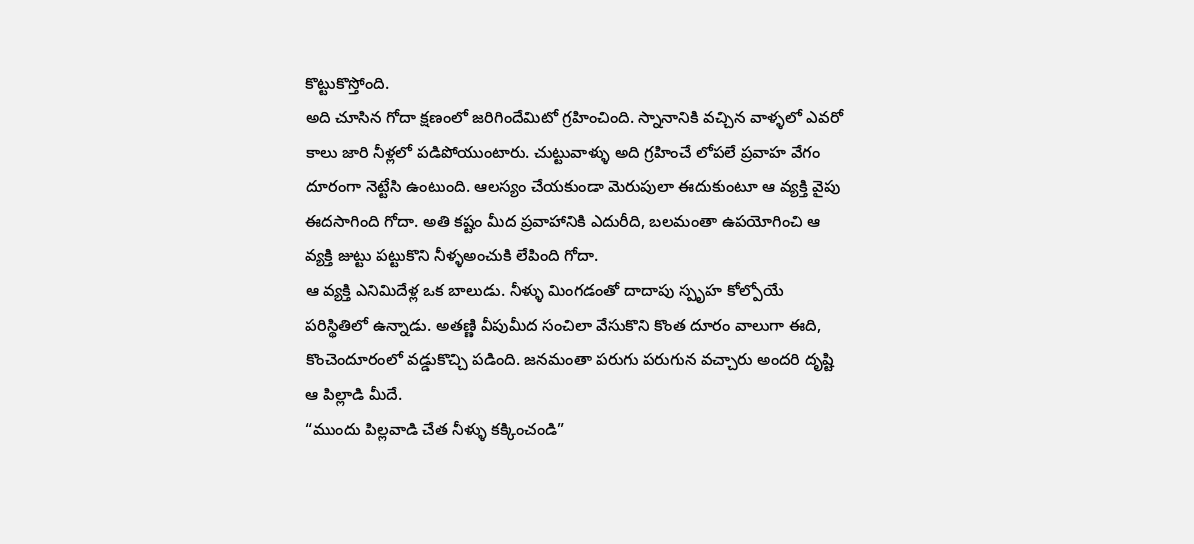కొట్టుకొస్తోంది.
అది చూసిన గోదా క్షణంలో జరిగిందేమిటో గ్రహించింది. స్నానానికి వచ్చిన వాళ్ళలో ఎవరో కాలు జారి నీళ్లలో పడిపోయుంటారు. చుట్టువాళ్ళు అది గ్రహించే లోపలే ప్రవాహ వేగం దూరంగా నెట్టేసి ఉంటుంది. ఆలస్యం చేయకుండా మెరుపులా ఈదుకుంటూ ఆ వ్యక్తి వైపు ఈదసాగింది గోదా. అతి కష్టం మీద ప్రవాహానికి ఎదురీది, బలమంతా ఉపయోగించి ఆ వ్యక్తి జుట్టు పట్టుకొని నీళ్ళఅంచుకి లేపింది గోదా.
ఆ వ్యక్తి ఎనిమిదేళ్ల ఒక బాలుడు. నీళ్ళు మింగడంతో దాదాపు స్పృహ కోల్పోయే పరిస్థితిలో ఉన్నాడు. అతణ్ణి వీపుమీద సంచిలా వేసుకొని కొంత దూరం వాలుగా ఈది, కొంచెందూరంలో వడ్డుకొచ్చి పడింది. జనమంతా పరుగు పరుగున వచ్చారు అందరి దృష్టి ఆ పిల్లాడి మీదే.
“ముందు పిల్లవాడి చేత నీళ్ళు కక్కించండి”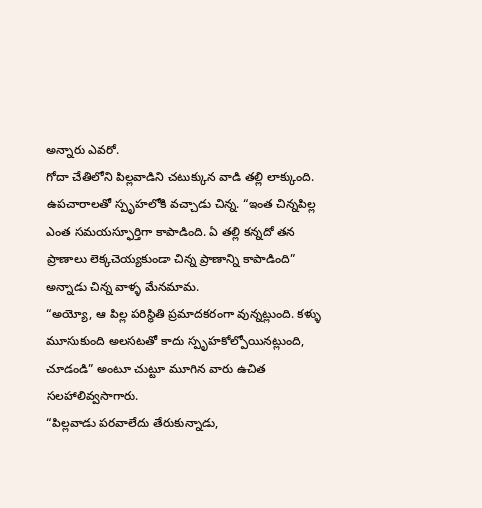అన్నారు ఎవరో.
గోదా చేతిలోని పిల్లవాడిని చటుక్కున వాడి తల్లి లాక్కుంది. ఉపచారాలతో స్పృహలోకి వచ్చాడు చిన్న. “ఇంత చిన్నపిల్ల ఎంత సమయస్ఫూర్తిగా కాపాడింది. ఏ తల్లి కన్నదో తన ప్రాణాలు లెక్కచెయ్యకుండా చిన్న ప్రాణాన్ని కాపాడింది” అన్నాడు చిన్న వాళ్ళ మేనమామ.
“అయ్యో, ఆ పిల్ల పరిస్థితి ప్రమాదకరంగా వున్నట్లుంది. కళ్ళు మూసుకుంది అలసటతో కాదు స్పృహకోల్పోయినట్లుంది, చూడండి” అంటూ చుట్టూ మూగిన వారు ఉచిత సలహాలివ్వసాగారు.
“పిల్లవాడు పరవాలేదు తేరుకున్నాడు,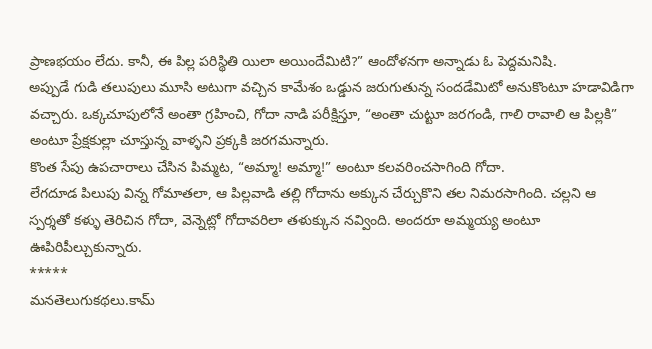ప్రాణభయం లేదు. కానీ, ఈ పిల్ల పరిస్థితి యిలా అయిందేమిటి?” ఆందోళనగా అన్నాడు ఓ పెద్దమనిషి.
అప్పుడే గుడి తలుపులు మూసి అటుగా వచ్చిన కామేశం ఒడ్డున జరుగుతున్న సందడేమిటో అనుకొంటూ హడావిడిగా వచ్చారు. ఒక్కచూపులోనే అంతా గ్రహించి, గోదా నాడి పరీక్షిస్తూ, “అంతా చుట్టూ జరగండి, గాలి రావాలి ఆ పిల్లకి” అంటూ ప్రేక్షకుల్లా చూస్తున్న వాళ్ళని ప్రక్కకి జరగమన్నారు.
కొంత సేపు ఉపచారాలు చేసిన పిమ్మట, “అమ్మా! అమ్మా!” అంటూ కలవరించసాగింది గోదా.
లేగదూడ పిలుపు విన్న గోమాతలా, ఆ పిల్లవాడి తల్లి గోదాను అక్కున చేర్చుకొని తల నిమరసాగింది. చల్లని ఆ స్పర్శతో కళ్ళు తెరిచిన గోదా, వెన్నెట్లో గోదావరిలా తళుక్కున నవ్వింది. అందరూ అమ్మయ్య అంటూ ఊపిరిపీల్చుకున్నారు.
*****
మనతెలుగుకథలు.కామ్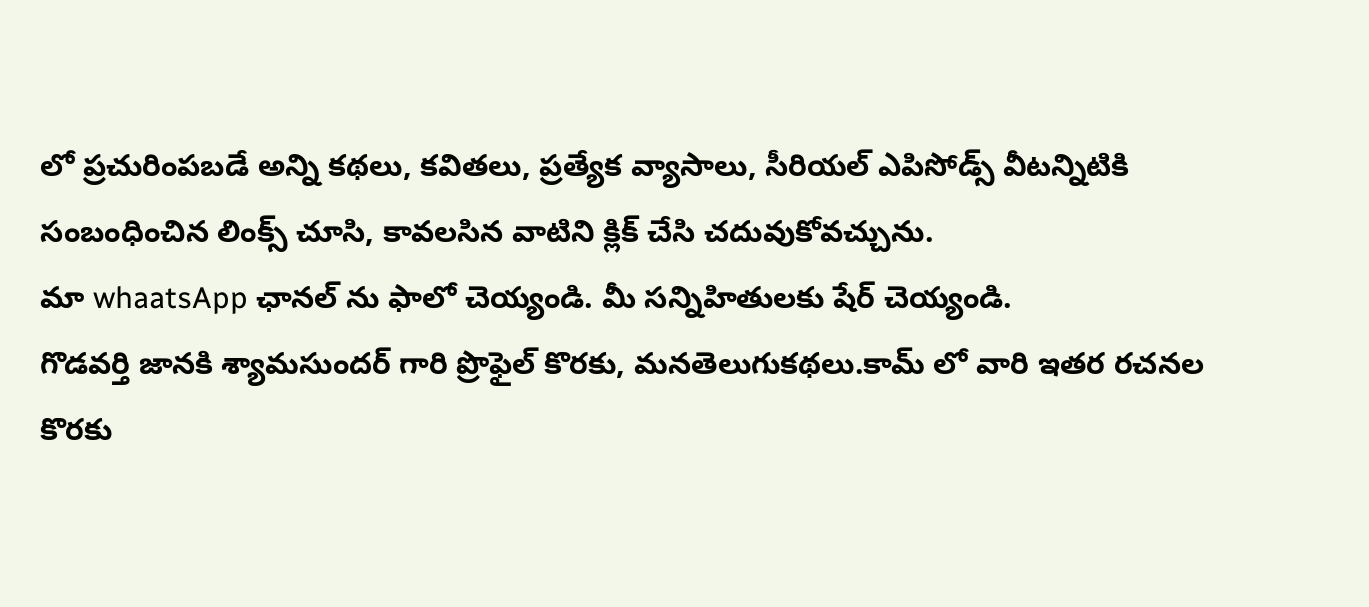లో ప్రచురింపబడే అన్ని కథలు, కవితలు, ప్రత్యేక వ్యాసాలు, సీరియల్ ఎపిసోడ్స్ వీటన్నిటికి సంబంధించిన లింక్స్ చూసి, కావలసిన వాటిని క్లిక్ చేసి చదువుకోవచ్చును.
మా whaatsApp ఛానల్ ను ఫాలో చెయ్యండి. మీ సన్నిహితులకు షేర్ చెయ్యండి.
గొడవర్తి జానకి శ్యామసుందర్ గారి ప్రొఫైల్ కొరకు, మనతెలుగుకథలు.కామ్ లో వారి ఇతర రచనల కొరకు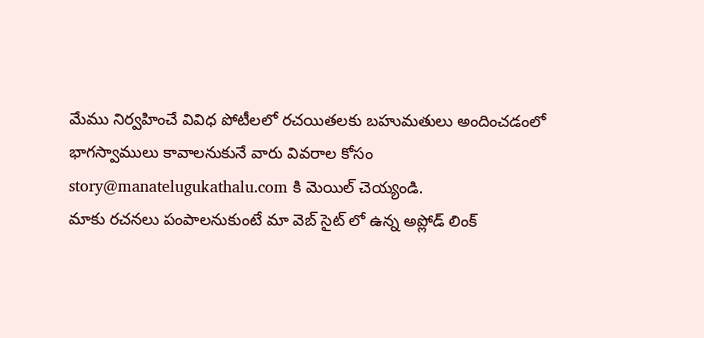మేము నిర్వహించే వివిధ పోటీలలో రచయితలకు బహుమతులు అందించడంలో భాగస్వాములు కావాలనుకునే వారు వివరాల కోసం story@manatelugukathalu.com కి మెయిల్ చెయ్యండి.
మాకు రచనలు పంపాలనుకుంటే మా వెబ్ సైట్ లో ఉన్న అప్లోడ్ లింక్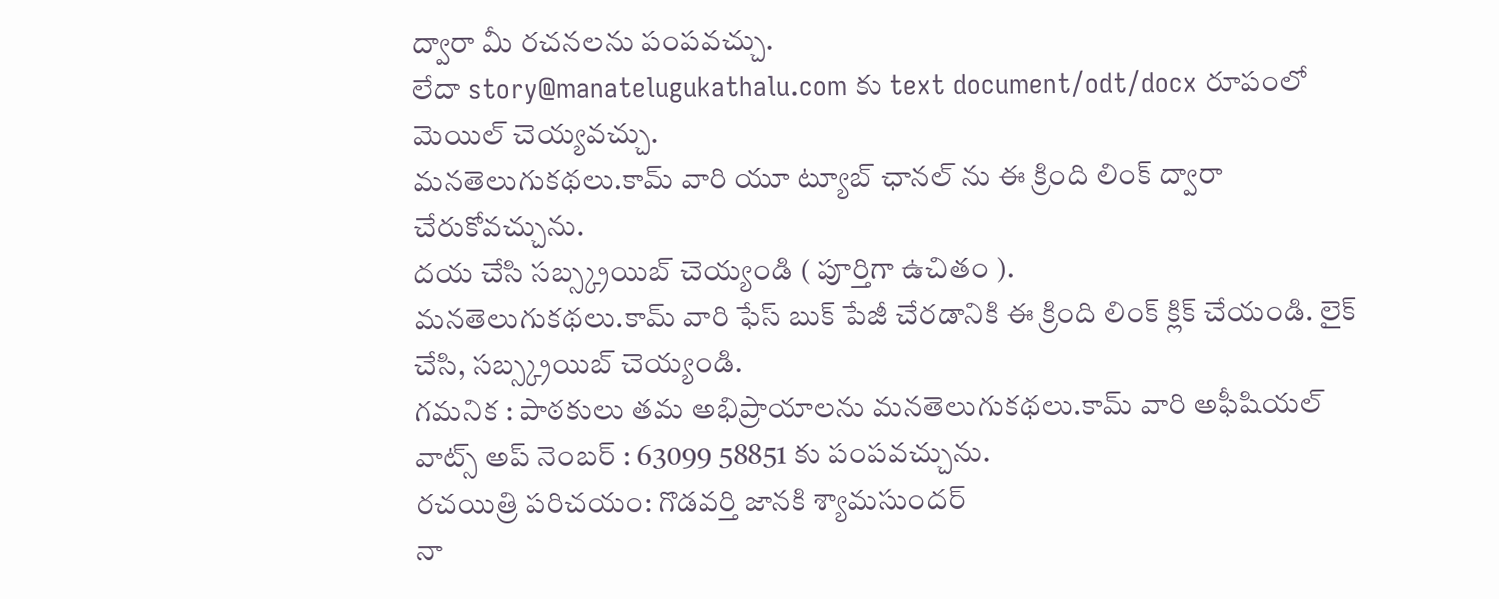ద్వారా మీ రచనలను పంపవచ్చు.
లేదా story@manatelugukathalu.com కు text document/odt/docx రూపంలో మెయిల్ చెయ్యవచ్చు.
మనతెలుగుకథలు.కామ్ వారి యూ ట్యూబ్ ఛానల్ ను ఈ క్రింది లింక్ ద్వారా చేరుకోవచ్చును.
దయ చేసి సబ్స్క్రయిబ్ చెయ్యండి ( పూర్తిగా ఉచితం ).
మనతెలుగుకథలు.కామ్ వారి ఫేస్ బుక్ పేజీ చేరడానికి ఈ క్రింది లింక్ క్లిక్ చేయండి. లైక్ చేసి, సబ్స్క్రయిబ్ చెయ్యండి.
గమనిక : పాఠకులు తమ అభిప్రాయాలను మనతెలుగుకథలు.కామ్ వారి అఫీషియల్ వాట్స్ అప్ నెంబర్ : 63099 58851 కు పంపవచ్చును.
రచయిత్రి పరిచయం: గొడవర్తి జానకి శ్యామసుందర్
నా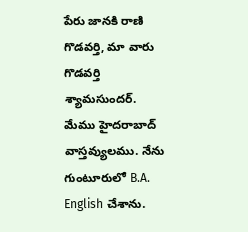పేరు జానకి రాణి గొడవర్తి, మా వారు గొడవర్తి శ్యామసుందర్. మేము హైదరాబాద్ వాస్తవ్యులము. నేను గుంటూరులో B.A. English చేశాను.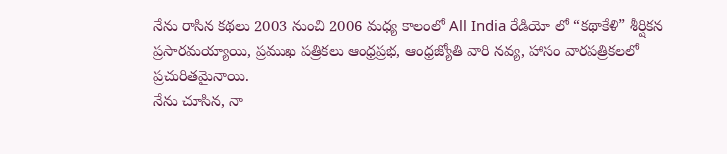నేను రాసిన కథలు 2003 నుంచి 2006 మధ్య కాలంలో All India రేడియో లో “కథాకేళి” శీర్షికన ప్రసారమయ్యాయి, ప్రముఖ పత్రికలు ఆంధ్రప్రభ, ఆంధ్రజ్యోతి వారి నవ్య, హాసం వారపత్రికలలో ప్రచురితమైనాయి.
నేను చూసిన, నా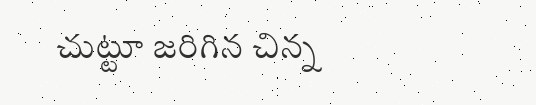చుట్టూ జరిగిన చిన్న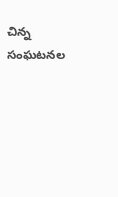చిన్న సంఘటనల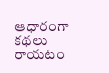ఆధారంగా కథలు రాయటం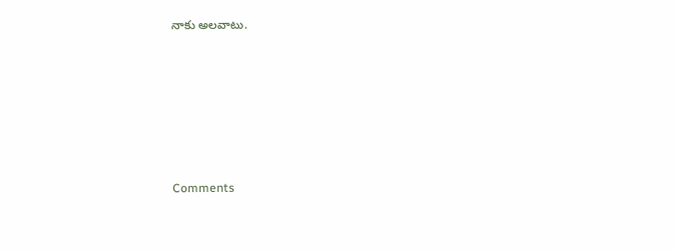నాకు అలవాటు.







Comments